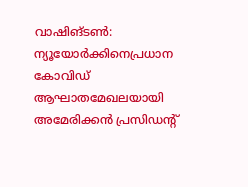വാഷിങ്ടൺ: ന്യൂയോർക്കിനെപ്രധാന കോവിഡ് ആഘാതമേഖലയായി അമേരിക്കൻ പ്രസിഡന്റ്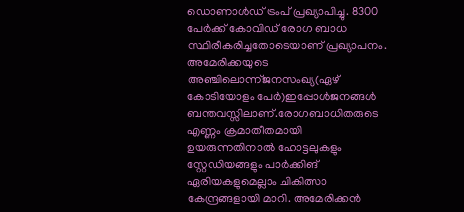ഡൊണാൾഡ് ട്രംപ് പ്രഖ്യാപിച്ചു. 8300 പേർക്ക് കോവിഡ് രോഗ ബാധ സ്ഥിരീകരിച്ചതോടെയാണ് പ്രഖ്യാപനം. അമേരിക്കയുടെ അഞ്ചിലൊന്ന്ജനസംഖ്യ(ഏഴ് കോടിയോളം പേർ)ഇപ്പോൾജനങ്ങൾ ബന്തവസ്സിലാണ്.രോഗബാധിതരുടെ എണ്ണം ക്രമാതീതമായി ഉയരുന്നതിനാൽ ഹോട്ടലുകളും സ്റ്റേഡിയങ്ങളും പാർക്കിങ് ഏരിയകളുമെല്ലാം ചികിത്സാ കേന്ദ്രങ്ങളായി മാറി. അമേരിക്കൻ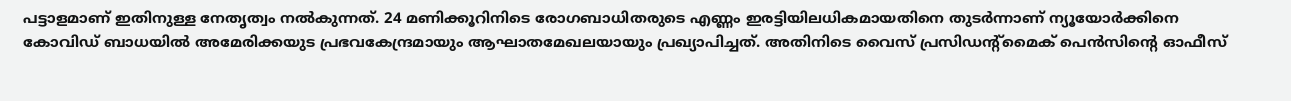പട്ടാളമാണ് ഇതിനുള്ള നേതൃത്വം നൽകുന്നത്. 24 മണിക്കൂറിനിടെ രോഗബാധിതരുടെ എണ്ണം ഇരട്ടിയിലധികമായതിനെ തുടർന്നാണ് ന്യൂയോർക്കിനെ കോവിഡ് ബാധയിൽ അമേരിക്കയുട പ്രഭവകേന്ദ്രമായും ആഘാതമേഖലയായും പ്രഖ്യാപിച്ചത്. അതിനിടെ വൈസ് പ്രസിഡന്റ്മൈക് പെൻസിന്റെ ഓഫീസ്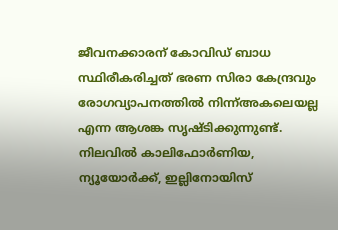ജീവനക്കാരന് കോവിഡ് ബാധ സ്ഥിരീകരിച്ചത് ഭരണ സിരാ കേന്ദ്രവും രോഗവ്യാപനത്തിൽ നിന്ന്അകലെയല്ല എന്ന ആശങ്ക സൃഷ്ടിക്കുന്നുണ്ട്. നിലവിൽ കാലിഫോർണിയ, ന്യൂയോർക്ക്, ഇല്ലിനോയിസ്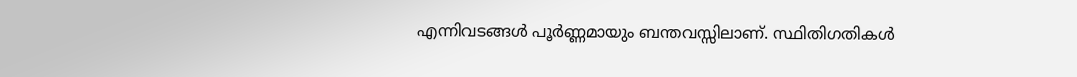എന്നിവടങ്ങൾ പൂർണ്ണമായും ബന്തവസ്സിലാണ്. സ്ഥിതിഗതികൾ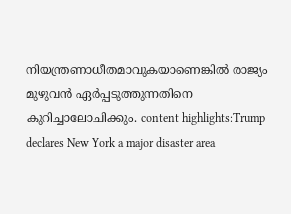നിയന്ത്രണാധീതമാവുകയാണെങ്കിൽ രാജ്യം മുഴുവൻ ഏർപ്പടുത്തുന്നതിനെ കുറിച്ചാലോചിക്കും. content highlights:Trump declares New York a major disaster area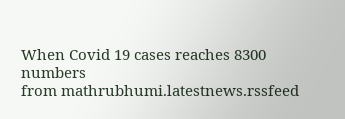When Covid 19 cases reaches 8300 numbers
from mathrubhumi.latestnews.rssfeed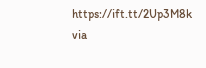https://ift.tt/2Up3M8k
via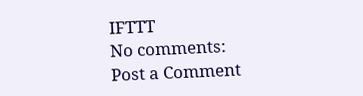IFTTT
No comments:
Post a Comment